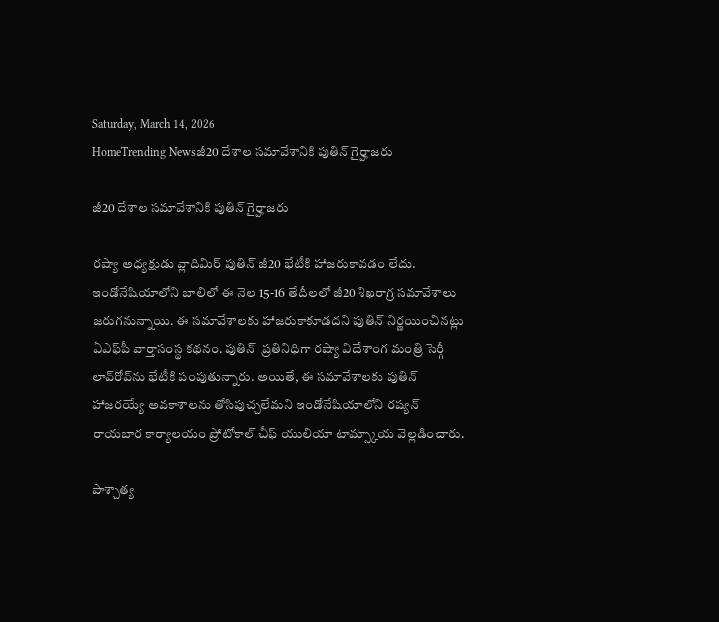Saturday, March 14, 2026
HomeTrending Newsజీ20 దేశాల సమావేశానికి పుతిన్ గైర్హాజరు

జీ20 దేశాల సమావేశానికి పుతిన్ గైర్హాజరు

రష్యా అధ్యక్షుడు వ్లాదిమిర్ పుతిన్ జీ20 భేటీకి హాజరుకావడం లేదు. ఇండోనేషియాలోని బాలిలో ఈ నెల 15-16 తేదీలలో జీ20 శిఖరాగ్ర సమావేశాలు  జరుగనున్నాయి. ఈ సమావేశాలకు హాజరుకాకూడదని పుతిన్ నిర్ణయించినట్లు ఏఎఫ్‌పీ వార్తాసంస్థ కథనం. పుతిన్  ప్రతినిధిగా రష్యా విదేశాంగ మంత్రి సెర్గీ లావ్‌రోవ్‌ను భేటీకి పంపుతున్నారు. అయితే, ఈ సమావేశాలకు పుతిన్ హాజరయ్యే అవకాశాలను తోసిపుచ్చలేమని ఇండోనేషియాలోని రష్యన్ రాయబార కార్యాలయం ప్రోటోకాల్ చీఫ్ యులియా టామ్స్కాయ వెల్లడించారు.

పాశ్చాత్య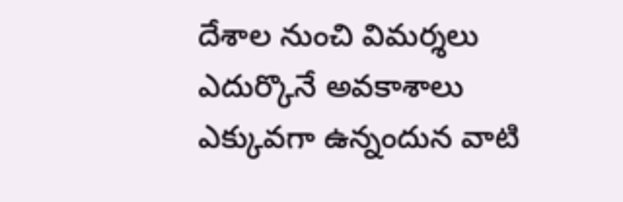దేశాల నుంచి విమర్శలు ఎదుర్కొనే అవకాశాలు ఎక్కువగా ఉన్నందున వాటి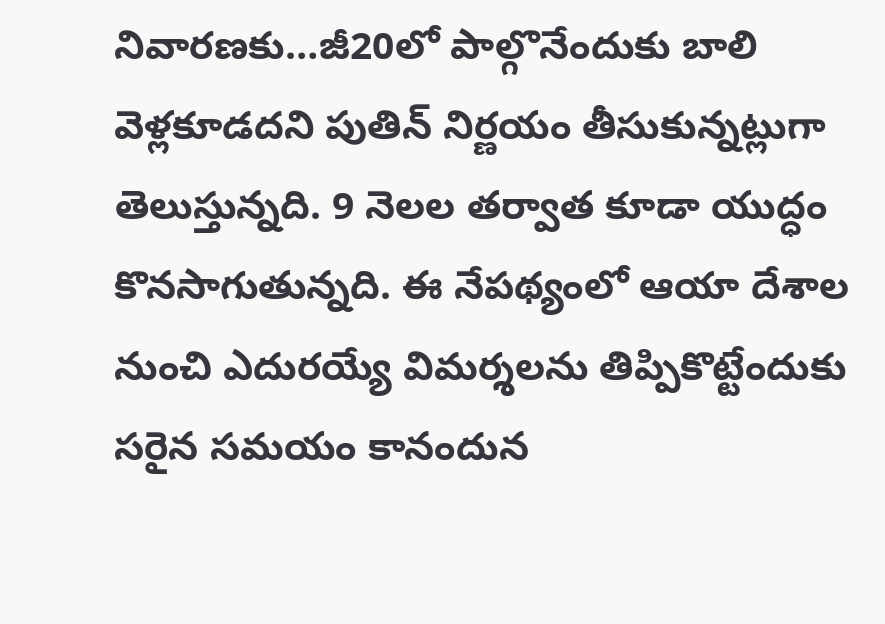నివారణకు…జీ20లో పాల్గొనేందుకు బాలి వెళ్లకూడదని పుతిన్ నిర్ణయం తీసుకున్నట్లుగా తెలుస్తున్నది. 9 నెలల తర్వాత కూడా యుద్ధం కొనసాగుతున్నది. ఈ నేపథ్యంలో ఆయా దేశాల నుంచి ఎదురయ్యే విమర్శలను తిప్పికొట్టేందుకు సరైన సమయం కానందున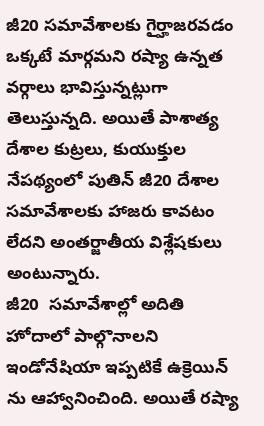జీ20 సమావేశాలకు గైర్హాజరవడం ఒక్కటే మార్గమని రష్యా ఉన్నత వర్గాలు భావిస్తున్నట్లుగా తెలుస్తున్నది. అయితే పాశాత్య దేశాల కుట్రలు, కుయుక్తుల నేపథ్యంలో పుతిన్ జీ20 దేశాల సమావేశాలకు హాజరు కావటం లేదని అంతర్జాతీయ విశ్లేషకులు అంటున్నారు.
జీ20  సమావేశాల్లో అదితి హోదాలో పాల్గొనాలని ఇండోనేషియా ఇప్పటికే ఉక్రెయిన్ ను ఆహ్వానించింది. అయితే రష్యా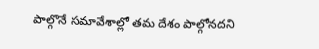పాల్గొనే సమావేశాల్లో తమ దేశం పాల్గోనదని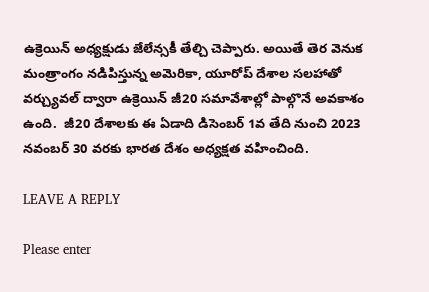ఉక్రెయిన్ అధ్యక్షుడు జేలేన్సకీ తేల్చి చెప్పారు. అయితే తెర వెనుక మంత్రాంగం నడిపిస్తున్న అమెరికా, యూరోప్ దేశాల సలహాతో వర్చ్యువల్ ద్వారా ఉక్రెయిన్ జీ20 సమావేశాల్లో పాల్గొనే అవకాశం ఉంది.  జీ20 దేశాలకు ఈ ఏడాది డిసెంబర్ 1వ తేది నుంచి 2023 నవంబర్ 30 వరకు భారత దేశం అధ్యక్షత వహించింది.

LEAVE A REPLY

Please enter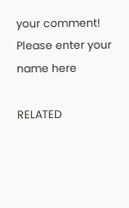your comment!
Please enter your name here

RELATED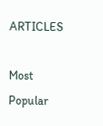ARTICLES

Most Popular